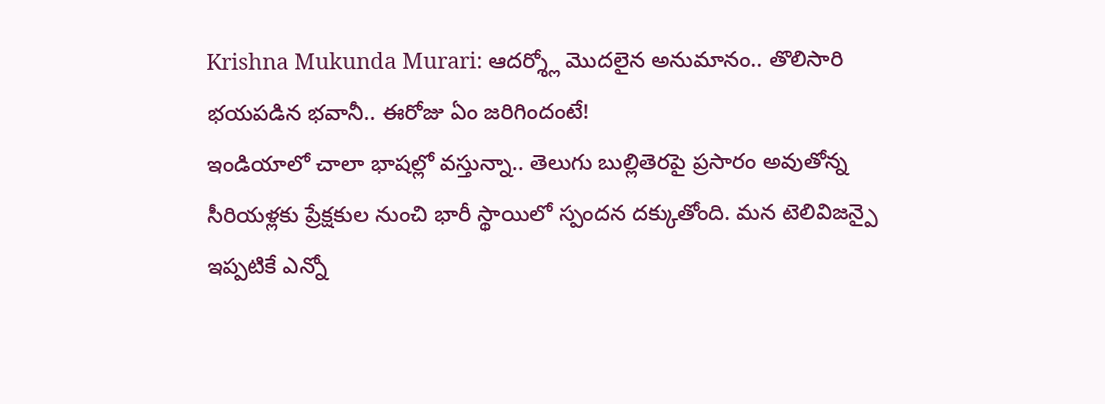Krishna Mukunda Murari: ఆదర్శ్లో మొదలైన అనుమానం.. తొలిసారి భయపడిన భవానీ.. ఈరోజు ఏం జరిగిందంటే!
ఇండియాలో చాలా భాషల్లో వస్తున్నా.. తెలుగు బుల్లితెరపై ప్రసారం అవుతోన్న సీరియళ్లకు ప్రేక్షకుల నుంచి భారీ స్థాయిలో స్పందన దక్కుతోంది. మన టెలివిజన్పై ఇప్పటికే ఎన్నో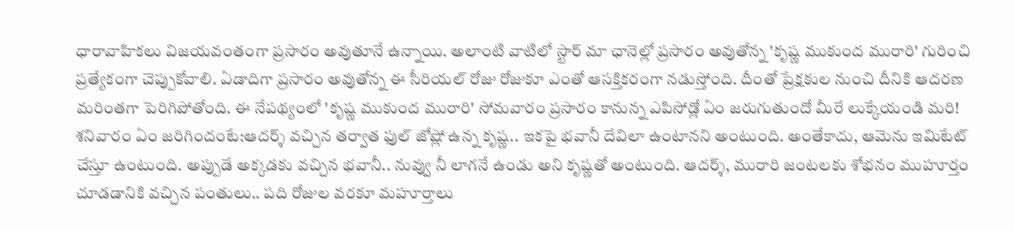ధారావాహికలు విజయవంతంగా ప్రసారం అవుతూనే ఉన్నాయి. అలాంటి వాటిలో స్టార్ మా ఛానెల్లో ప్రసారం అవుతోన్న 'కృష్ణ ముకుంద మురారి' గురించి ప్రత్యేకంగా చెప్పుకోవాలి. ఏడాదిగా ప్రసారం అవుతోన్న ఈ సీరియల్ రోజు రోజుకూ ఎంతో ఆసక్తికరంగా నడుస్తోంది. దీంతో ప్రేక్షకుల నుంచి దీనికి ఆదరణ మరింతగా పెరిగిపోతోంది. ఈ నేపథ్యంలో 'కృష్ణ ముకుంద మురారి' సోమవారం ప్రసారం కానున్న ఎపిసోడ్లో ఏం జరుగుతుందో మీరే లుక్కేయండి మరి!
శనివారం ఏం జరిగిందంటే:ఆదర్శ్ వచ్చిన తర్వాత ఫుల్ జోష్లో ఉన్న కృష్ణ.. ఇకపై భవానీ దేవిలా ఉంటానని అంటుంది. అంతేకాదు, ఆమెను ఇమిటేట్ చేస్తూ ఉంటుంది. అప్పుడే అక్కడకు వచ్చిన భవానీ.. నువ్వు నీ లాగనే ఉండు అని కృష్ణతో అంటుంది. ఆదర్శ్, మురారి జంటలకు శోభనం ముహూర్తం చూడడానికి వచ్చిన పంతులు.. పది రోజుల వరకూ మహూర్తాలు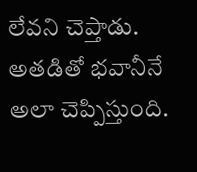లేవని చెప్తాడు. అతడితో భవానీనే అలా చెప్పిస్తుంది.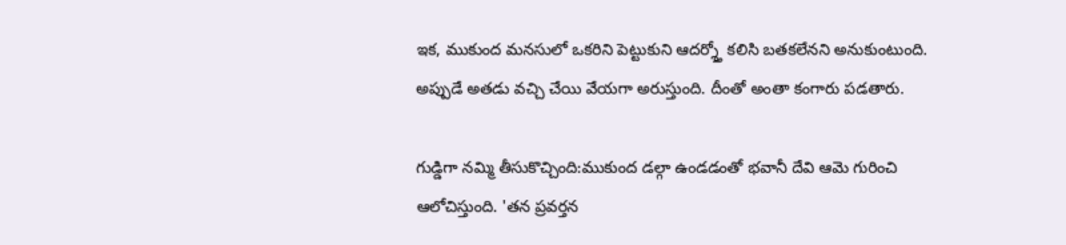ఇక, ముకుంద మనసులో ఒకరిని పెట్టుకుని ఆదర్శ్తో కలిసి బతకలేనని అనుకుంటుంది. అప్పుడే అతడు వచ్చి చేయి వేయగా అరుస్తుంది. దీంతో అంతా కంగారు పడతారు.

గుడ్డిగా నమ్మి తీసుకొచ్చింది:ముకుంద డల్గా ఉండడంతో భవానీ దేవి ఆమె గురించి ఆలోచిస్తుంది. 'తన ప్రవర్తన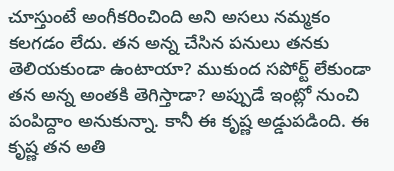చూస్తుంటే అంగీకరించింది అని అసలు నమ్మకం కలగడం లేదు. తన అన్న చేసిన పనులు తనకు తెలియకుండా ఉంటాయా? ముకుంద సపోర్ట్ లేకుండా తన అన్న అంతకి తెగిస్తాడా? అప్పుడే ఇంట్లో నుంచి పంపిద్దాం అనుకున్నా. కానీ ఈ కృష్ణ అడ్డుపడింది. ఈ కృష్ణ తన అతి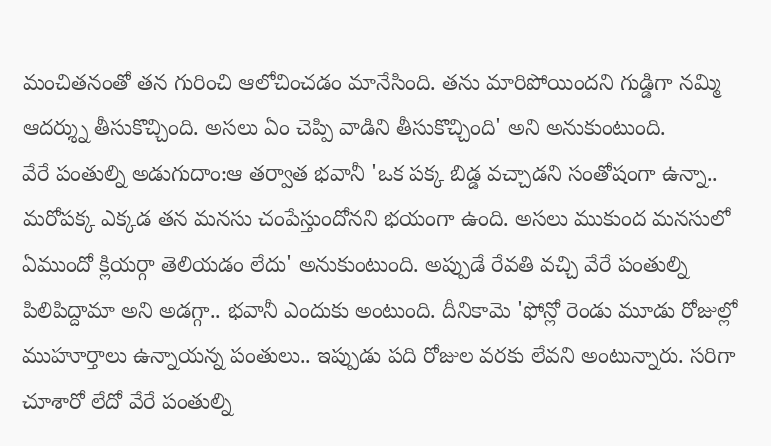మంచితనంతో తన గురించి ఆలోచించడం మానేసింది. తను మారిపోయిందని గుడ్డిగా నమ్మి ఆదర్శ్ను తీసుకొచ్చింది. అసలు ఏం చెప్పి వాడిని తీసుకొచ్చింది' అని అనుకుంటుంది.
వేరే పంతుల్ని అడుగుదాం:ఆ తర్వాత భవానీ 'ఒక పక్క బిడ్డ వచ్చాడని సంతోషంగా ఉన్నా.. మరోపక్క ఎక్కడ తన మనసు చంపేస్తుందోనని భయంగా ఉంది. అసలు ముకుంద మనసులో ఏముందో క్లియర్గా తెలియడం లేదు' అనుకుంటుంది. అప్పుడే రేవతి వచ్చి వేరే పంతుల్ని పిలిపిద్దామా అని అడగ్గా.. భవానీ ఎందుకు అంటుంది. దీనికామె 'ఫోన్లో రెండు మూడు రోజుల్లో ముహూర్తాలు ఉన్నాయన్న పంతులు.. ఇప్పుడు పది రోజుల వరకు లేవని అంటున్నారు. సరిగా చూశారో లేదో వేరే పంతుల్ని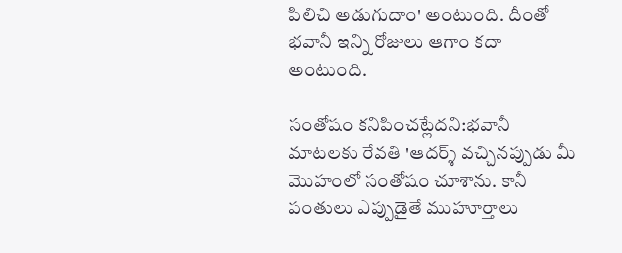పిలిచి అడుగుదాం' అంటుంది. దీంతో భవానీ ఇన్ని రోజులు ఆగాం కదా అంటుంది.

సంతోషం కనిపించట్లేదని:భవానీ మాటలకు రేవతి 'ఆదర్శ్ వచ్చినప్పుడు మీ మొహంలో సంతోషం చూశాను. కానీ పంతులు ఎప్పుడైతే ముహూర్తాలు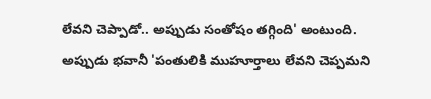లేవని చెప్పాడో.. అప్పుడు సంతోషం తగ్గింది' అంటుంది. అప్పుడు భవానీ 'పంతులికి ముహూర్తాలు లేవని చెప్పమని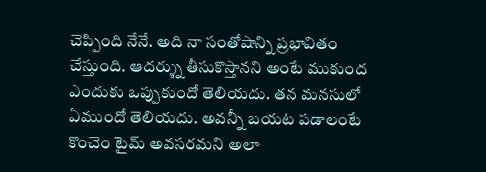చెప్పింది నేనే. అది నా సంతోషాన్ని ప్రభావితం చేస్తుంది. ఆదర్శ్ను తీసుకొస్తానని అంటే ముకుంద ఎందుకు ఒప్పుకుందో తెలియదు. తన మనసులో ఏముందో తెలియదు. అవన్నీ బయట పడాలంటే కొంచెం టైమ్ అవసరమని అలా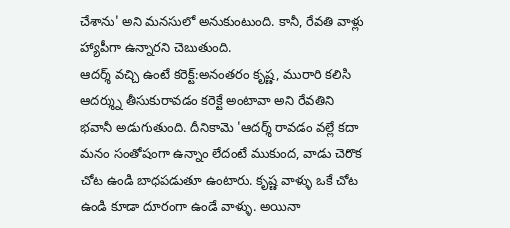చేశాను' అని మనసులో అనుకుంటుంది. కానీ, రేవతి వాళ్లు హ్యాపీగా ఉన్నారని చెబుతుంది.
ఆదర్శ్ వచ్చి ఉంటే కరెక్ట్:అనంతరం కృష్ణ, మురారి కలిసి ఆదర్శ్ను తీసుకురావడం కరెక్టే అంటావా అని రేవతిని భవానీ అడుగుతుంది. దీనికామె 'ఆదర్శ్ రావడం వల్లే కదా మనం సంతోషంగా ఉన్నాం లేదంటే ముకుంద, వాడు చెరొక చోట ఉండి బాధపడుతూ ఉంటారు. కృష్ణ వాళ్ళు ఒకే చోట ఉండి కూడా దూరంగా ఉండే వాళ్ళు. అయినా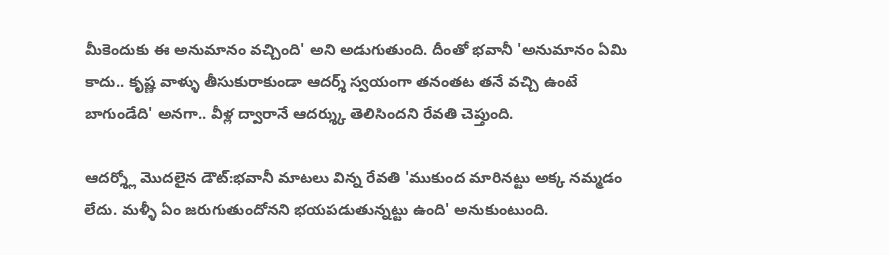మీకెందుకు ఈ అనుమానం వచ్చింది' అని అడుగుతుంది. దీంతో భవానీ 'అనుమానం ఏమి కాదు.. కృష్ణ వాళ్ళు తీసుకురాకుండా ఆదర్శ్ స్వయంగా తనంతట తనే వచ్చి ఉంటే బాగుండేది' అనగా.. వీళ్ల ద్వారానే ఆదర్శ్కు తెలిసిందని రేవతి చెప్తుంది.

ఆదర్శ్లో మొదలైన డౌట్:భవానీ మాటలు విన్న రేవతి 'ముకుంద మారినట్టు అక్క నమ్మడం లేదు. మళ్ళీ ఏం జరుగుతుందోనని భయపడుతున్నట్టు ఉంది' అనుకుంటుంది.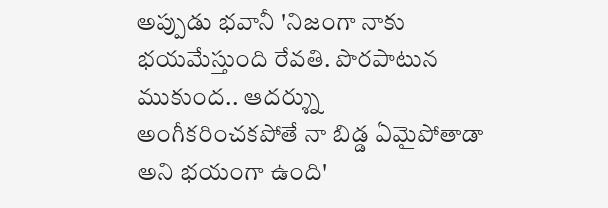అప్పుడు భవానీ 'నిజంగా నాకు భయమేస్తుంది రేవతి. పొరపాటున ముకుంద.. ఆదర్శ్ను అంగీకరించకపోతే నా బిడ్డ ఏమైపోతాడా అని భయంగా ఉంది'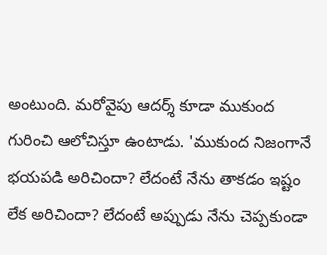అంటుంది. మరోవైపు ఆదర్శ్ కూడా ముకుంద గురించి ఆలోచిస్తూ ఉంటాడు. 'ముకుంద నిజంగానే భయపడి అరిచిందా? లేదంటే నేను తాకడం ఇష్టం లేక అరిచిందా? లేదంటే అప్పుడు నేను చెప్పకుండా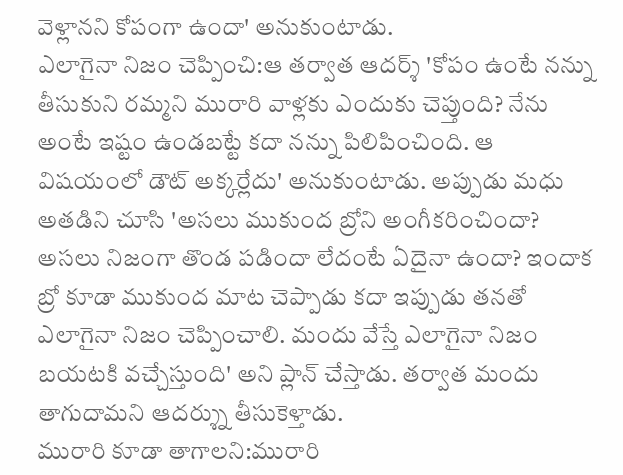వెళ్లానని కోపంగా ఉందా' అనుకుంటాడు.
ఎలాగైనా నిజం చెప్పించి:ఆ తర్వాత ఆదర్శ్ 'కోపం ఉంటే నన్ను తీసుకుని రమ్మని మురారి వాళ్లకు ఎందుకు చెప్తుంది? నేను అంటే ఇష్టం ఉండబట్టే కదా నన్ను పిలిపించింది. ఆ విషయంలో డౌట్ అక్కర్లేదు' అనుకుంటాడు. అప్పుడు మధు అతడిని చూసి 'అసలు ముకుంద బ్రోని అంగీకరించిందా? అసలు నిజంగా తొండ పడిందా లేదంటే ఏదైనా ఉందా? ఇందాక బ్రో కూడా ముకుంద మాట చెప్పాడు కదా ఇప్పుడు తనతో ఎలాగైనా నిజం చెప్పించాలి. మందు వేస్తే ఎలాగైనా నిజం బయటకి వచ్చేస్తుంది' అని ప్లాన్ చేస్తాడు. తర్వాత మందు తాగుదామని ఆదర్శ్ను తీసుకెళ్తాడు.
మురారి కూడా తాగాలని:మురారి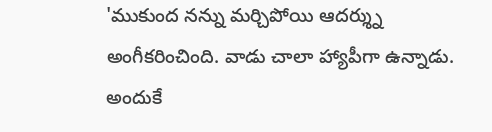'ముకుంద నన్ను మర్చిపోయి ఆదర్శ్ను అంగీకరించింది. వాడు చాలా హ్యాపీగా ఉన్నాడు. అందుకే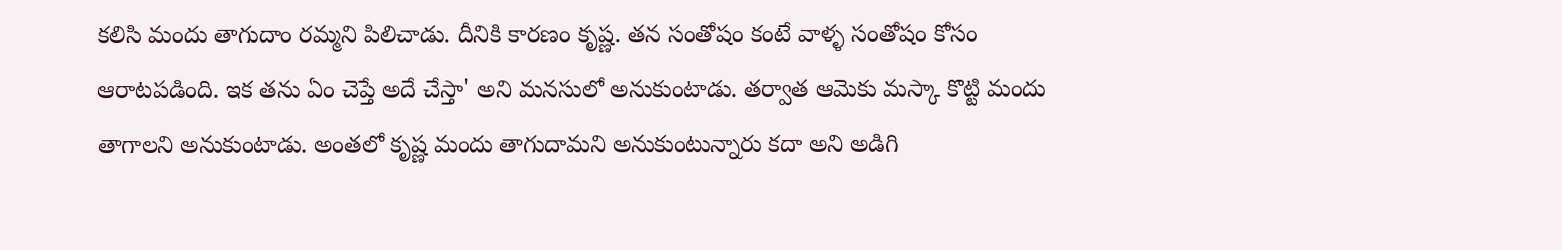కలిసి మందు తాగుదాం రమ్మని పిలిచాడు. దీనికి కారణం కృష్ణ. తన సంతోషం కంటే వాళ్ళ సంతోషం కోసం ఆరాటపడింది. ఇక తను ఏం చెప్తే అదే చేస్తా' అని మనసులో అనుకుంటాడు. తర్వాత ఆమెకు మస్కా కొట్టి మందు తాగాలని అనుకుంటాడు. అంతలో కృష్ణ మందు తాగుదామని అనుకుంటున్నారు కదా అని అడిగి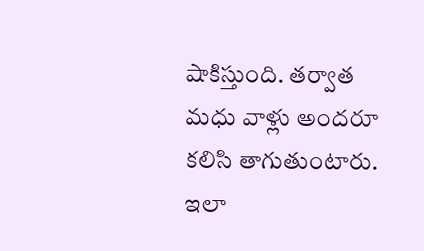షాకిస్తుంది. తర్వాత మధు వాళ్లు అందరూ కలిసి తాగుతుంటారు. ఇలా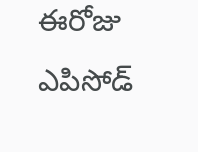ఈరోజు ఎపిసోడ్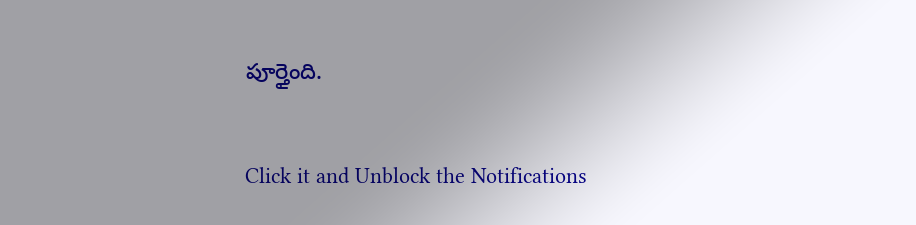పూర్తైంది.


Click it and Unblock the Notifications